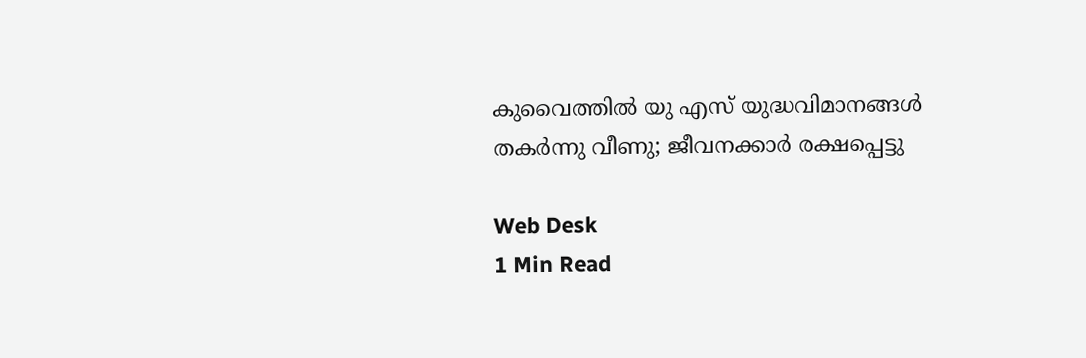കുവൈത്തില്‍ യു എസ് യുദ്ധവിമാനങ്ങള്‍ തകര്‍ന്നു വീണു; ജീവനക്കാര്‍ രക്ഷപ്പെട്ടു

Web Desk
1 Min Read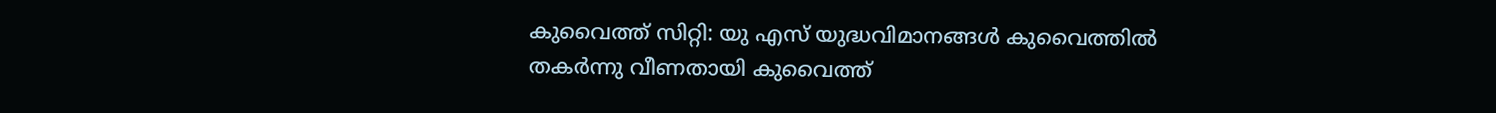കുവൈത്ത് സിറ്റി: യു എസ് യുദ്ധവിമാനങ്ങള്‍ കുവൈത്തില്‍ തകര്‍ന്നു വീണതായി കുവൈത്ത്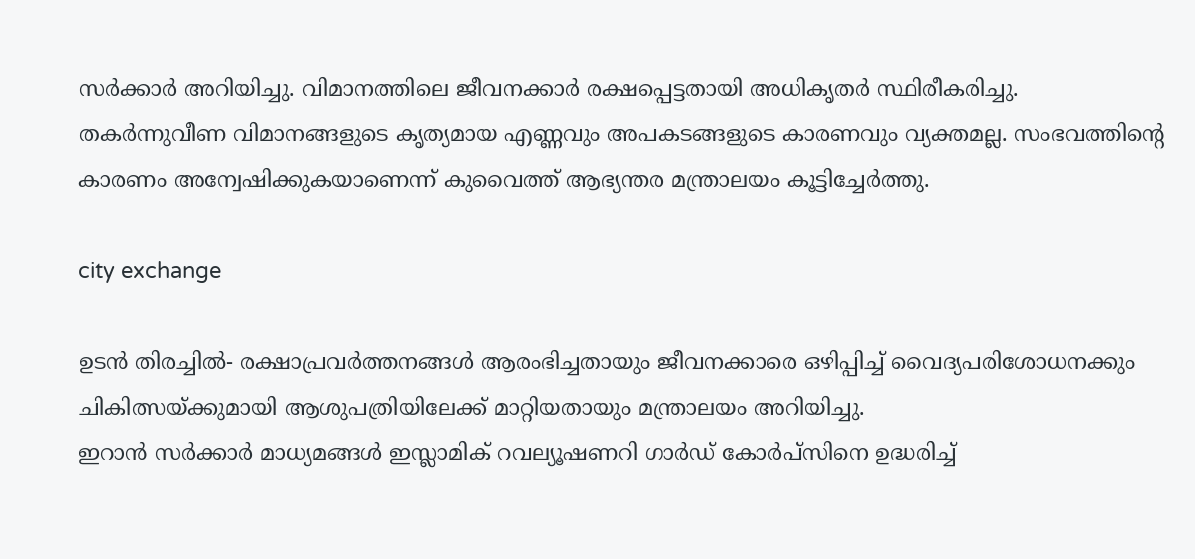സര്‍ക്കാര്‍ അറിയിച്ചു. വിമാനത്തിലെ ജീവനക്കാര്‍ രക്ഷപ്പെട്ടതായി അധികൃതര്‍ സ്ഥിരീകരിച്ചു.
തകര്‍ന്നുവീണ വിമാനങ്ങളുടെ കൃത്യമായ എണ്ണവും അപകടങ്ങളുടെ കാരണവും വ്യക്തമല്ല. സംഭവത്തിന്റെ കാരണം അന്വേഷിക്കുകയാണെന്ന് കുവൈത്ത് ആഭ്യന്തര മന്ത്രാലയം കൂട്ടിച്ചേര്‍ത്തു.

city exchange

ഉടന്‍ തിരച്ചില്‍- രക്ഷാപ്രവര്‍ത്തനങ്ങള്‍ ആരംഭിച്ചതായും ജീവനക്കാരെ ഒഴിപ്പിച്ച് വൈദ്യപരിശോധനക്കും ചികിത്സയ്ക്കുമായി ആശുപത്രിയിലേക്ക് മാറ്റിയതായും മന്ത്രാലയം അറിയിച്ചു.
ഇറാന്‍ സര്‍ക്കാര്‍ മാധ്യമങ്ങള്‍ ഇസ്ലാമിക് റവല്യൂഷണറി ഗാര്‍ഡ് കോര്‍പ്‌സിനെ ഉദ്ധരിച്ച്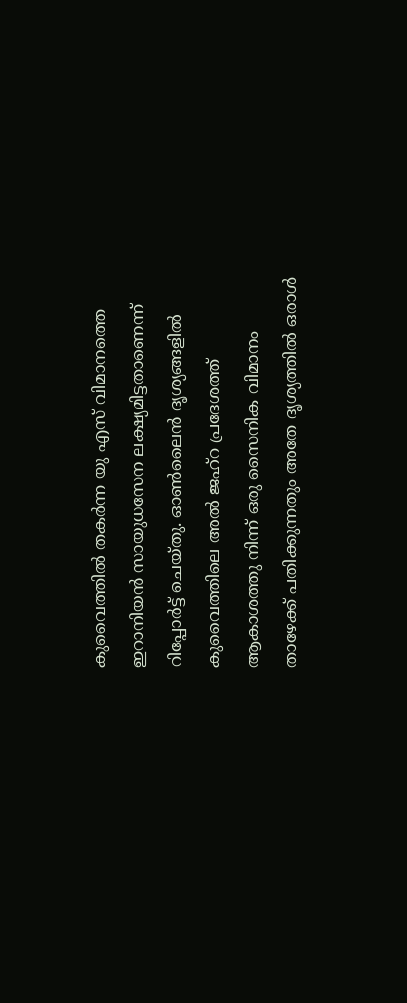കുവൈത്തില്‍ തകര്‍ന്ന യു എസ് വിമാനത്തെ ഇറാനിയന്‍ സായുധസേന ലക്ഷ്യമിട്ടതാണെന്ന് റിപ്പോര്‍ട്ട് ചെയ്തു. ഓണ്‍ലൈന്‍ ദൃശ്യങ്ങളില്‍ കുവൈത്തിലെ അല്‍ ജഹ്‌റ പ്രദേശത്ത് ആകാശത്തു നിന്ന് ഒരു സൈനിക വിമാനം താഴേക്ക് പതിക്കുന്നതും അതേ ദൃശ്യത്തില്‍ ഒരാള്‍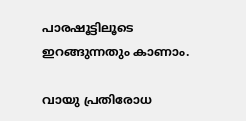പാരഷൂട്ടിലൂടെ ഇറങ്ങുന്നതും കാണാം.

വായു പ്രതിരോധ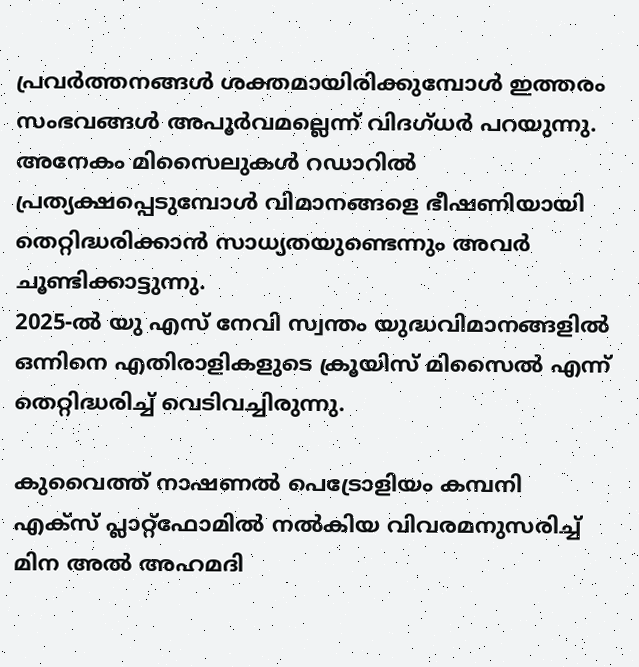പ്രവര്‍ത്തനങ്ങള്‍ ശക്തമായിരിക്കുമ്പോള്‍ ഇത്തരം സംഭവങ്ങള്‍ അപൂര്‍വമല്ലെന്ന് വിദഗ്ധര്‍ പറയുന്നു. അനേകം മിസൈലുകള്‍ റഡാറില്‍ പ്രത്യക്ഷപ്പെടുമ്പോള്‍ വിമാനങ്ങളെ ഭീഷണിയായി തെറ്റിദ്ധരിക്കാന്‍ സാധ്യതയുണ്ടെന്നും അവര്‍ ചൂണ്ടിക്കാട്ടുന്നു.
2025-ല്‍ യു എസ് നേവി സ്വന്തം യുദ്ധവിമാനങ്ങളില്‍ ഒന്നിനെ എതിരാളികളുടെ ക്രൂയിസ് മിസൈല്‍ എന്ന് തെറ്റിദ്ധരിച്ച് വെടിവച്ചിരുന്നു.

കുവൈത്ത് നാഷണല്‍ പെട്രോളിയം കമ്പനി എക്‌സ് പ്ലാറ്റ്‌ഫോമില്‍ നല്‍കിയ വിവരമനുസരിച്ച് മിന അല്‍ അഹമദി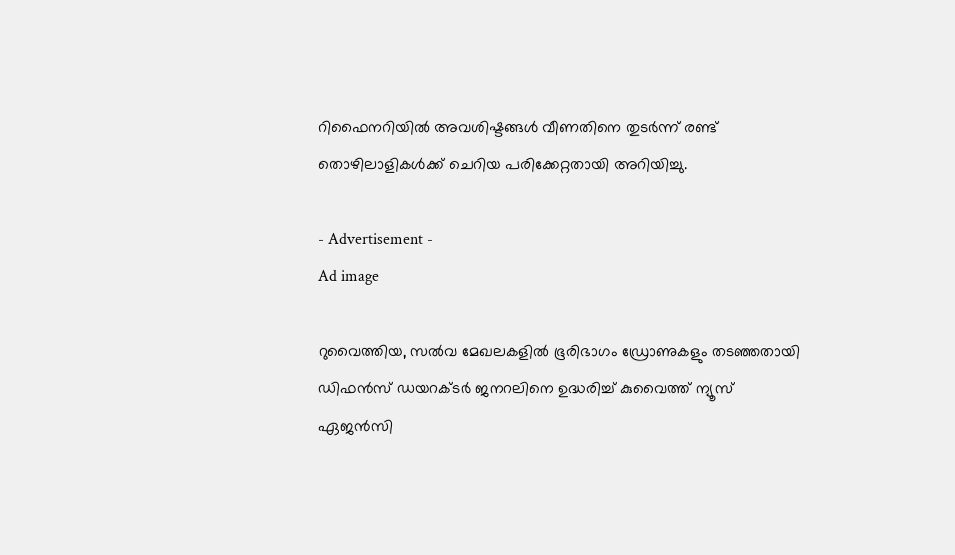റിഫൈനറിയില്‍ അവശിഷ്ടങ്ങള്‍ വീണതിനെ തുടര്‍ന്ന് രണ്ട് തൊഴിലാളികള്‍ക്ക് ചെറിയ പരിക്കേറ്റതായി അറിയിച്ചു.

- Advertisement -
Ad image

റുവൈത്തിയ, സല്‍വ മേഖലകളില്‍ ഭൂരിഭാഗം ഡ്രോണുകളും തടഞ്ഞതായി ഡിഫന്‍സ് ഡയറക്ടര്‍ ജനറലിനെ ഉദ്ധരിച്ച് കുവൈത്ത് ന്യൂസ് ഏജന്‍സി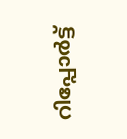റിപ്പോര്‍ട്ട്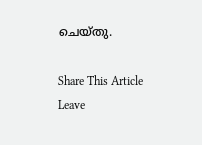ചെയ്തു.

Share This Article
Leave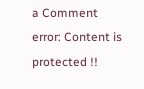a Comment
error: Content is protected !!